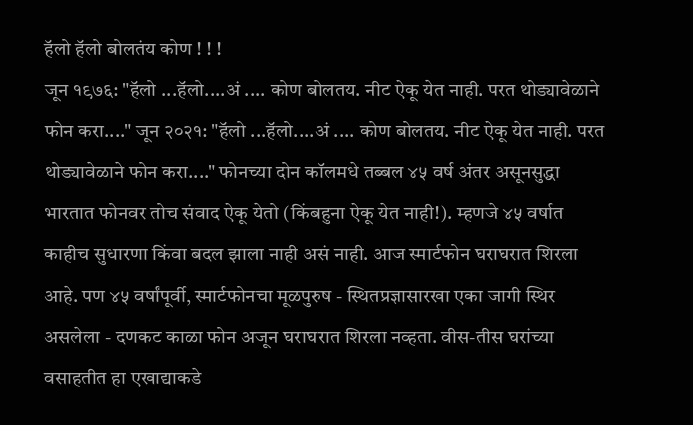हॅलो हॅलो बोलतंय कोण ! ! !
जून १९७६: "हॅलो ...हॅलो....अं .... कोण बोलतय. नीट ऐकू येत नाही. परत थोड्यावेळाने फोन करा...." जून २०२१: "हॅलो ...हॅलो....अं .... कोण बोलतय. नीट ऐकू येत नाही. परत थोड्यावेळाने फोन करा...." फोनच्या दोन कॉलमधे तब्बल ४५ वर्ष अंतर असूनसुद्धा भारतात फोनवर तोच संवाद ऐकू येतो (किंबहुना ऐकू येत नाही!). म्हणजे ४५ वर्षात काहीच सुधारणा किंवा बदल झाला नाही असं नाही. आज स्मार्टफोन घराघरात शिरला आहे. पण ४५ वर्षांपूर्वी, स्मार्टफोनचा मूळपुरुष - स्थितप्रज्ञासारखा एका जागी स्थिर असलेला - दणकट काळा फोन अजून घराघरात शिरला नव्हता. वीस-तीस घरांच्या वसाहतीत हा एखाद्याकडे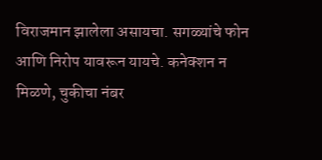विराजमान झालेला असायचा. सगळ्यांचे फोन आणि निरोप यावरून यायचे. कनेक्शन न मिळणे, चुकीचा नंबर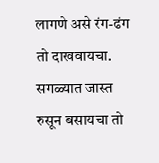लागणे असे रंग-ढंग तो दाखवायचा. सगळ्यात जास्त रुसून बसायचा तो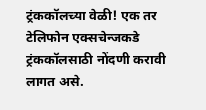ट्रंककॉलच्या वेळी! एक तर टेलिफोन एक्सचेन्जकडे ट्रंककॉलसाठी नोंदणी करावी लागत असे.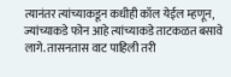त्यानंतर त्यांच्याकडून कधीही कॉल येईल म्हणून, ज्यांच्याकडे फोन आहे त्यांच्याकडे ताटकळत बसावे लागे. तासनतास वाट पाहिली तरी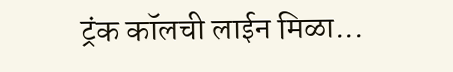ट्रंक कॉलची लाईन मिळा...